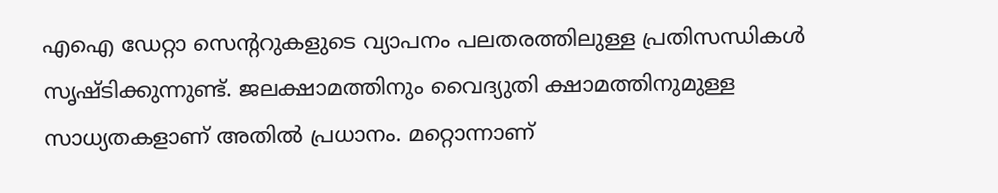എഐ ഡേറ്റാ സെന്ററുകളുടെ വ്യാപനം പലതരത്തിലുള്ള പ്രതിസന്ധികൾ സൃഷ്ടിക്കുന്നുണ്ട്. ജലക്ഷാമത്തിനും വൈദ്യുതി ക്ഷാമത്തിനുമുള്ള സാധ്യതകളാണ് അതിൽ പ്രധാനം. മറ്റൊന്നാണ്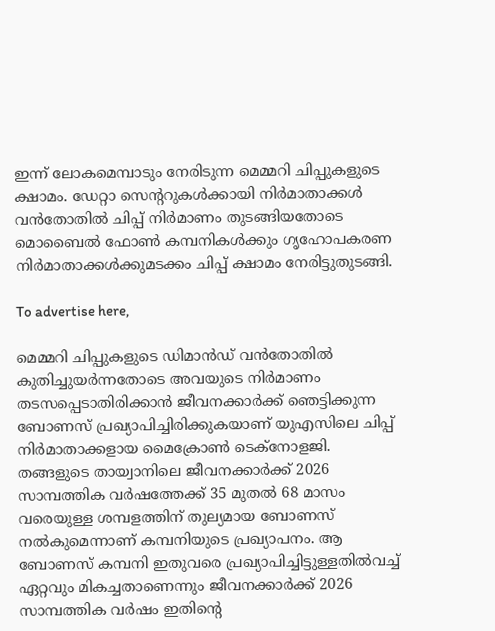ഇന്ന് ലോകമെമ്പാടും നേരിടുന്ന മെമ്മറി ചിപ്പുകളുടെ ക്ഷാമം. ഡേറ്റാ സെന്ററുകൾക്കായി നിർമാതാക്കൾ വൻതോതിൽ ചിപ്പ് നിർമാണം തുടങ്ങിയതോടെ മൊബൈൽ ഫോൺ കമ്പനികൾക്കും ഗൃഹോപകരണ നിർമാതാക്കൾക്കുമടക്കം ചിപ്പ് ക്ഷാമം നേരിട്ടുതുടങ്ങി.

To advertise here,

മെമ്മറി ചിപ്പുകളുടെ ഡിമാൻഡ് വൻതോതിൽ കുതിച്ചുയർന്നതോടെ അവയുടെ നിർമാണം തടസപ്പെടാതിരിക്കാൻ ജീവനക്കാർക്ക് ഞെട്ടിക്കുന്ന ബോണസ് പ്രഖ്യാപിച്ചിരിക്കുകയാണ് യുഎസിലെ ചിപ്പ് നിർമാതാക്കളായ മൈക്രോൺ ടെക്‌നോളജി. തങ്ങളുടെ തായ്വാനിലെ ജീവനക്കാർക്ക് 2026 സാമ്പത്തിക വർഷത്തേക്ക് 35 മുതൽ 68 മാസം വരെയുള്ള ശമ്പളത്തിന് തുല്യമായ ബോണസ് നൽകുമെന്നാണ് കമ്പനിയുടെ പ്രഖ്യാപനം. ആ ബോണസ് കമ്പനി ഇതുവരെ പ്രഖ്യാപിച്ചിട്ടുള്ളതിൽവച്ച് ഏറ്റവും മികച്ചതാണെന്നും ജീവനക്കാർക്ക് 2026 സാമ്പത്തിക വർഷം ഇതിന്റെ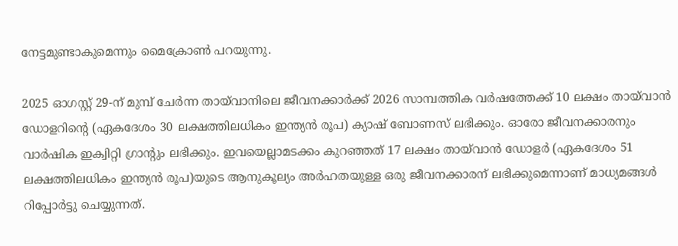നേട്ടമുണ്ടാകുമെന്നും മൈക്രോൺ പറയുന്നു.

2025 ഓഗസ്റ്റ് 29-ന് മുമ്പ് ചേർന്ന തായ്‌വാനിലെ ജീവനക്കാർക്ക് 2026 സാമ്പത്തിക വർഷത്തേക്ക് 10 ലക്ഷം തായ്‌വാൻ ഡോളറിന്റെ (ഏകദേശം 30 ലക്ഷത്തിലധികം ഇന്ത്യൻ രൂപ) ക്യാഷ് ബോണസ് ലഭിക്കും. ഓരോ ജീവനക്കാരനും വാർഷിക ഇക്വിറ്റി ഗ്രാന്റും ലഭിക്കും. ഇവയെല്ലാമടക്കം കുറഞ്ഞത് 17 ലക്ഷം തായ്‌വാൻ ഡോളർ (ഏകദേശം 51 ലക്ഷത്തിലധികം ഇന്ത്യൻ രൂപ)യുടെ ആനുകൂല്യം അർഹതയുള്ള ഒരു ജീവനക്കാരന് ലഭിക്കുമെന്നാണ് മാധ്യമങ്ങൾ റിപ്പോർട്ടു ചെയ്യുന്നത്.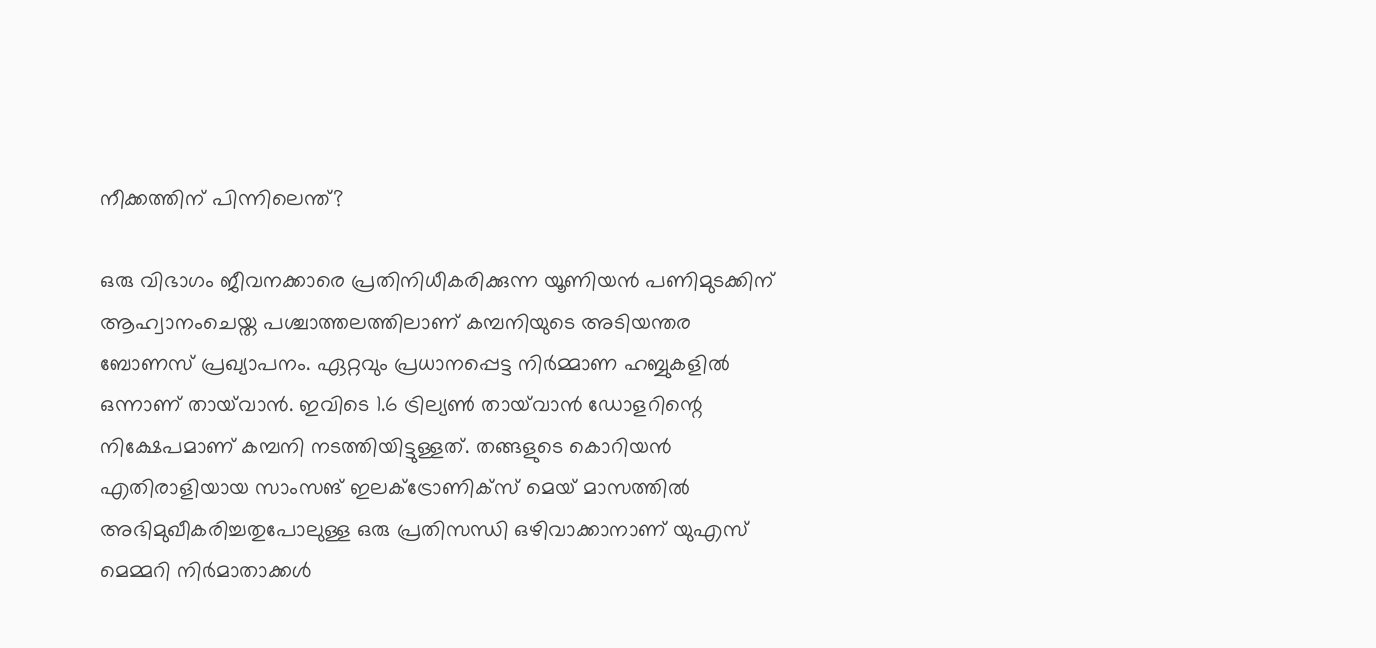നീക്കത്തിന് പിന്നിലെന്ത്?

ഒരു വിഭാഗം ജീവനക്കാരെ പ്രതിനിധീകരിക്കുന്ന യൂണിയൻ പണിമുടക്കിന് ആഹ്വാനംചെയ്ത പശ്ചാത്തലത്തിലാണ് കമ്പനിയുടെ അടിയന്തര ബോണസ് പ്രഖ്യാപനം. ഏറ്റവും പ്രധാനപ്പെട്ട നിർമ്മാണ ഹബ്ബുകളിൽ ഒന്നാണ് തായ്‌വാൻ. ഇവിടെ 1.6 ട്രില്യൺ തായ്‌വാൻ ഡോളറിന്റെ നിക്ഷേപമാണ് കമ്പനി നടത്തിയിട്ടുള്ളത്. തങ്ങളുടെ കൊറിയൻ എതിരാളിയായ സാംസങ് ഇലക്ട്രോണിക്‌സ് മെയ് മാസത്തിൽ അഭിമുഖീകരിച്ചതുപോലുള്ള ഒരു പ്രതിസന്ധി ഒഴിവാക്കാനാണ് യുഎസ് മെമ്മറി നിർമാതാക്കൾ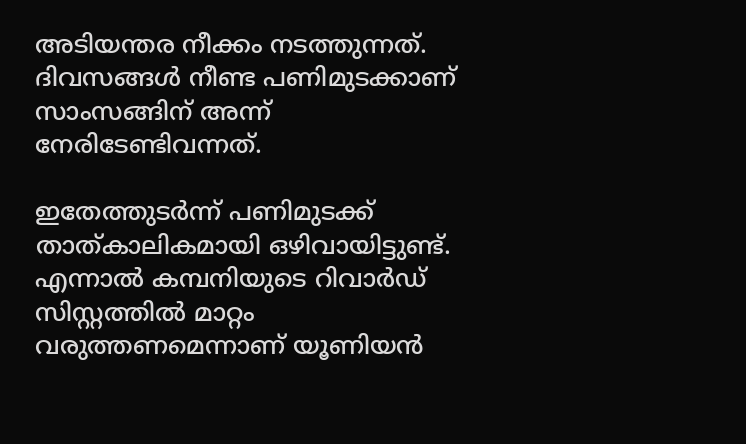അടിയന്തര നീക്കം നടത്തുന്നത്. ദിവസങ്ങൾ നീണ്ട പണിമുടക്കാണ് സാംസങ്ങിന് അന്ന് നേരിടേണ്ടിവന്നത്.

ഇതേത്തുടർന്ന് പണിമുടക്ക് താത്കാലികമായി ഒഴിവായിട്ടുണ്ട്. എന്നാൽ കമ്പനിയുടെ റിവാർഡ് സിസ്റ്റത്തിൽ മാറ്റം വരുത്തണമെന്നാണ് യൂണിയൻ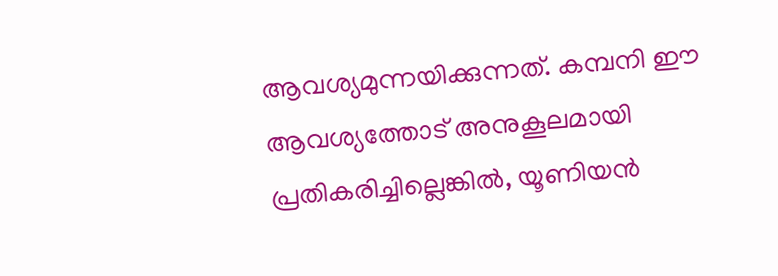ആവശ്യമുന്നയിക്കുന്നത്. കമ്പനി ഈ ആവശ്യത്തോട് അനുകൂലമായി പ്രതികരിച്ചില്ലെങ്കിൽ, യൂണിയൻ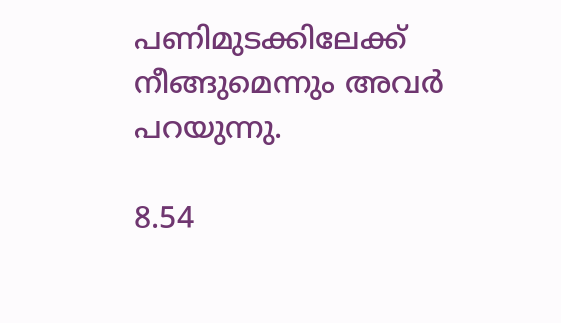പണിമുടക്കിലേക്ക് നീങ്ങുമെന്നും അവർ പറയുന്നു.

8.54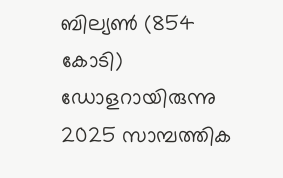ബില്യൺ (854 കോടി) ഡോളറായിരുന്നു 2025 സാമ്പത്തിക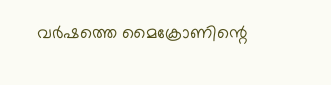വർഷത്തെ മൈക്രോണിന്റെ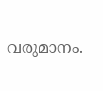വരുമാനം.